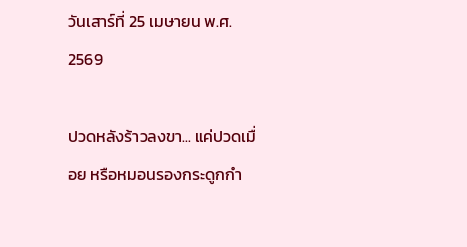วันเสาร์ที่ 25 เมษายน พ.ศ. 2569

ปวดหลังร้าวลงขา... แค่ปวดเมื่อย หรือหมอนรองกระดูกกำ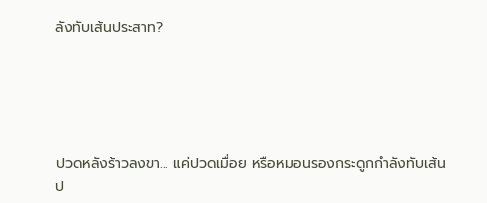ลังทับเส้นประสาท?





ปวดหลังร้าวลงขา... แค่ปวดเมื่อย หรือหมอนรองกระดูกกำลังทับเส้นป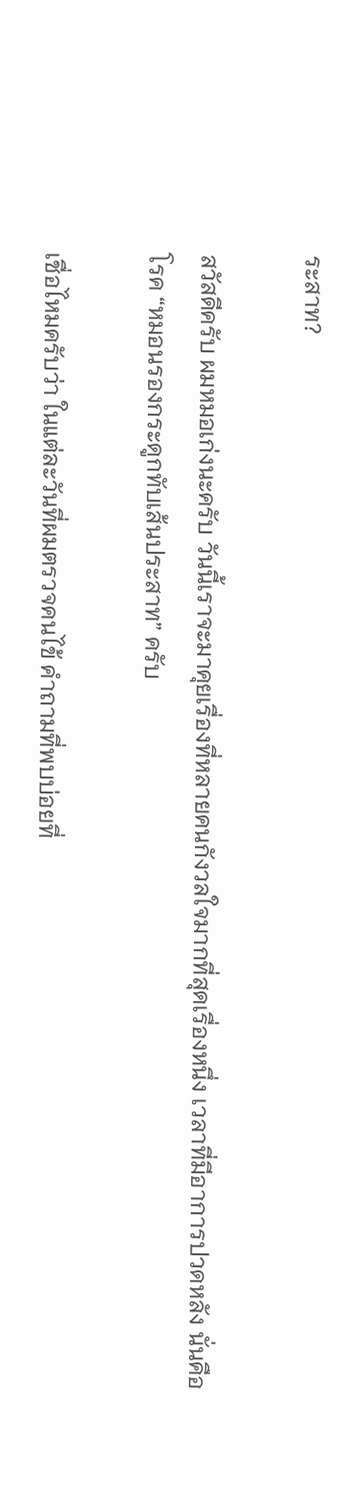ระสาท?

สวัสดีครับ ผมหมอเก่งนะครับ วันนี้เราจะมาคุยเรื่องที่หลายคนกังวลใจมากที่สุดเรื่องหนึ่ง เวลาที่มีอาการปวดหลัง นั่นคือโรค “หมอนรองกระดูกทับเส้นประสาท” ครับ

เชื่อไหมครับว่า ในแต่ละวันที่ผมตรวจคนไข้ คำถามที่พบบ่อยที่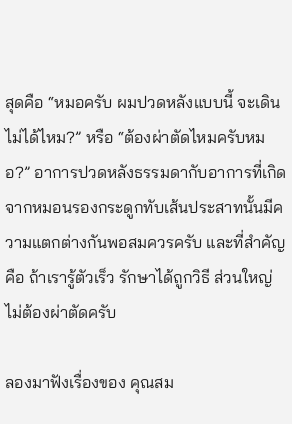สุดคือ “หมอครับ ผมปวดหลังแบบนี้ จะเดินไม่ได้ไหม?” หรือ “ต้องผ่าตัดไหมครับหมอ?” อาการปวดหลังธรรมดากับอาการที่เกิดจากหมอนรองกระดูกทับเส้นประสาทนั้นมีความแตกต่างกันพอสมควรครับ และที่สำคัญคือ ถ้าเรารู้ตัวเร็ว รักษาได้ถูกวิธี ส่วนใหญ่ไม่ต้องผ่าตัดครับ

ลองมาฟังเรื่องของ คุณสม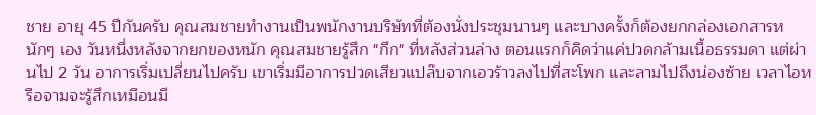ชาย อายุ 45 ปีกันครับ คุณสมชายทำงานเป็นพนักงานบริษัทที่ต้องนั่งประชุมนานๆ และบางครั้งก็ต้องยกกล่องเอกสารหนักๆ เอง วันหนึ่งหลังจากยกของหนัก คุณสมชายรู้สึก "กึก" ที่หลังส่วนล่าง ตอนแรกก็คิดว่าแค่ปวดกล้ามเนื้อธรรมดา แต่ผ่านไป 2 วัน อาการเริ่มเปลี่ยนไปครับ เขาเริ่มมีอาการปวดเสียวแปล๊บจากเอวร้าวลงไปที่สะโพก และลามไปถึงน่องซ้าย เวลาไอหรือจามจะรู้สึกเหมือนมี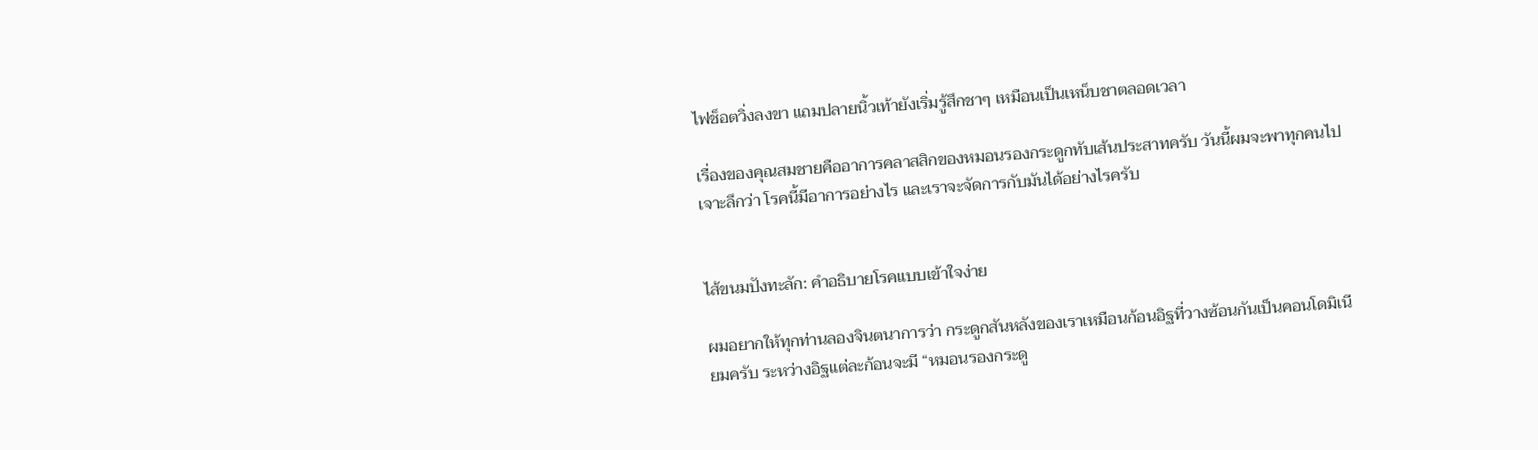ไฟช็อตวิ่งลงขา แถมปลายนิ้วเท้ายังเริ่มรู้สึกชาๆ เหมือนเป็นเหน็บชาตลอดเวลา

เรื่องของคุณสมชายคืออาการคลาสสิกของหมอนรองกระดูกทับเส้นประสาทครับ วันนี้ผมจะพาทุกคนไปเจาะลึกว่า โรคนี้มีอาการอย่างไร และเราจะจัดการกับมันได้อย่างไรครับ


ไส้ขนมปังทะลัก: คำอธิบายโรคแบบเข้าใจง่าย

ผมอยากให้ทุกท่านลองจินตนาการว่า กระดูกสันหลังของเราเหมือนก้อนอิฐที่วางซ้อนกันเป็นคอนโดมิเนียมครับ ระหว่างอิฐแต่ละก้อนจะมี “หมอนรองกระดู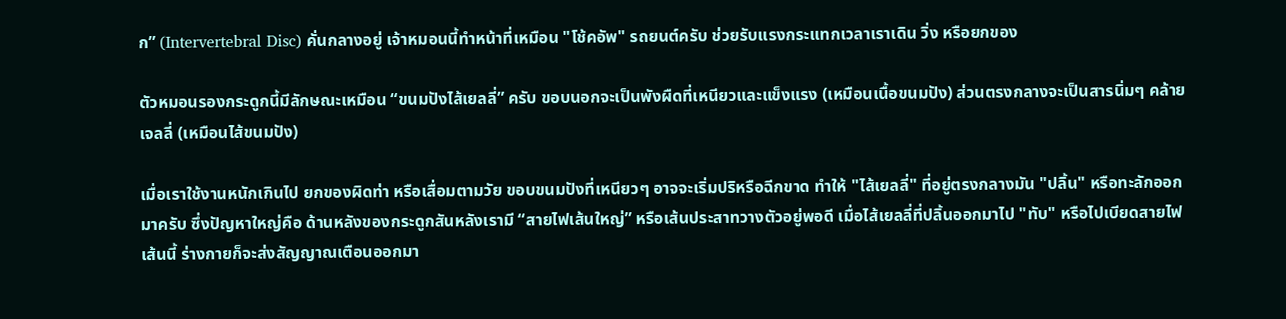ก” (Intervertebral Disc) คั่นกลางอยู่ เจ้าหมอนนี้ทำหน้าที่เหมือน "โช้คอัพ" รถยนต์ครับ ช่วยรับแรงกระแทกเวลาเราเดิน วิ่ง หรือยกของ

ตัวหมอนรองกระดูกนี้มีลักษณะเหมือน “ขนมปังไส้เยลลี่” ครับ ขอบนอกจะเป็นพังผืดที่เหนียวและแข็งแรง (เหมือนเนื้อขนมปัง) ส่วนตรงกลางจะเป็นสารนิ่มๆ คล้ายเจลลี่ (เหมือนไส้ขนมปัง)

เมื่อเราใช้งานหนักเกินไป ยกของผิดท่า หรือเสื่อมตามวัย ขอบขนมปังที่เหนียวๆ อาจจะเริ่มปริหรือฉีกขาด ทำให้ "ไส้เยลลี่" ที่อยู่ตรงกลางมัน "ปลิ้น" หรือทะลักออกมาครับ ซึ่งปัญหาใหญ่คือ ด้านหลังของกระดูกสันหลังเรามี “สายไฟเส้นใหญ่” หรือเส้นประสาทวางตัวอยู่พอดี เมื่อไส้เยลลี่ที่ปลิ้นออกมาไป "ทับ" หรือไปเบียดสายไฟเส้นนี้ ร่างกายก็จะส่งสัญญาณเตือนออกมา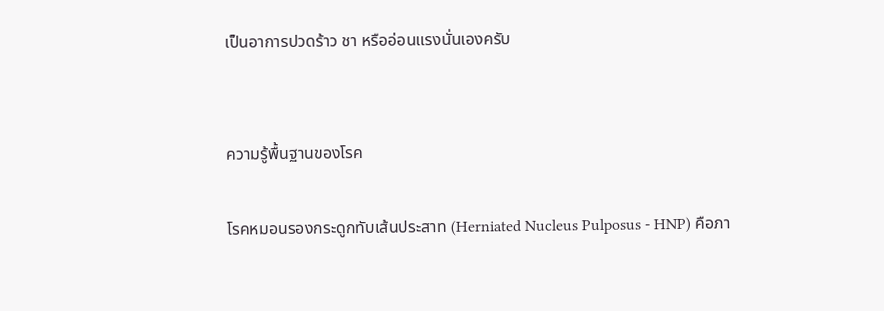เป็นอาการปวดร้าว ชา หรืออ่อนแรงนั่นเองครับ


ความรู้พื้นฐานของโรค

โรคหมอนรองกระดูกทับเส้นประสาท (Herniated Nucleus Pulposus - HNP) คือภา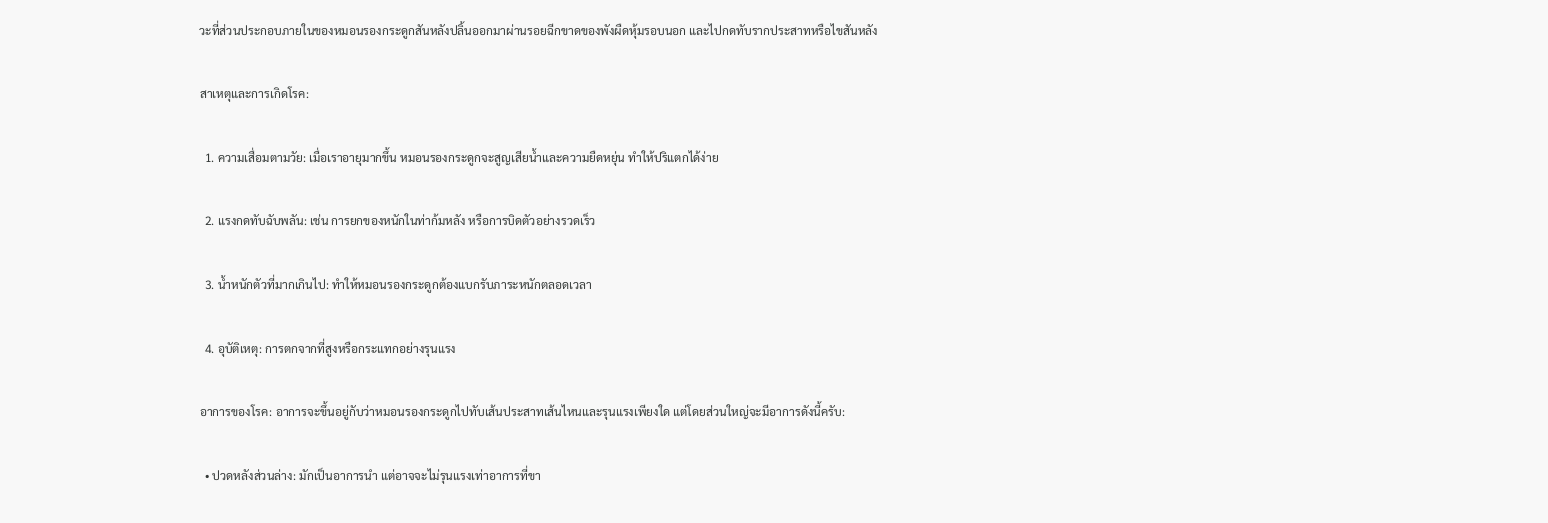วะที่ส่วนประกอบภายในของหมอนรองกระดูกสันหลังปลิ้นออกมาผ่านรอยฉีกขาดของพังผืดหุ้มรอบนอก และไปกดทับรากประสาทหรือไขสันหลัง

สาเหตุและการเกิดโรค:

  1. ความเสื่อมตามวัย: เมื่อเราอายุมากขึ้น หมอนรองกระดูกจะสูญเสียน้ำและความยืดหยุ่น ทำให้ปริแตกได้ง่าย

  2. แรงกดทับฉับพลัน: เช่น การยกของหนักในท่าก้มหลัง หรือการบิดตัวอย่างรวดเร็ว

  3. น้ำหนักตัวที่มากเกินไป: ทำให้หมอนรองกระดูกต้องแบกรับภาระหนักตลอดเวลา

  4. อุบัติเหตุ: การตกจากที่สูงหรือกระแทกอย่างรุนแรง

อาการของโรค: อาการจะขึ้นอยู่กับว่าหมอนรองกระดูกไปทับเส้นประสาทเส้นไหนและรุนแรงเพียงใด แต่โดยส่วนใหญ่จะมีอาการดังนี้ครับ:

  • ปวดหลังส่วนล่าง: มักเป็นอาการนำ แต่อาจจะไม่รุนแรงเท่าอาการที่ขา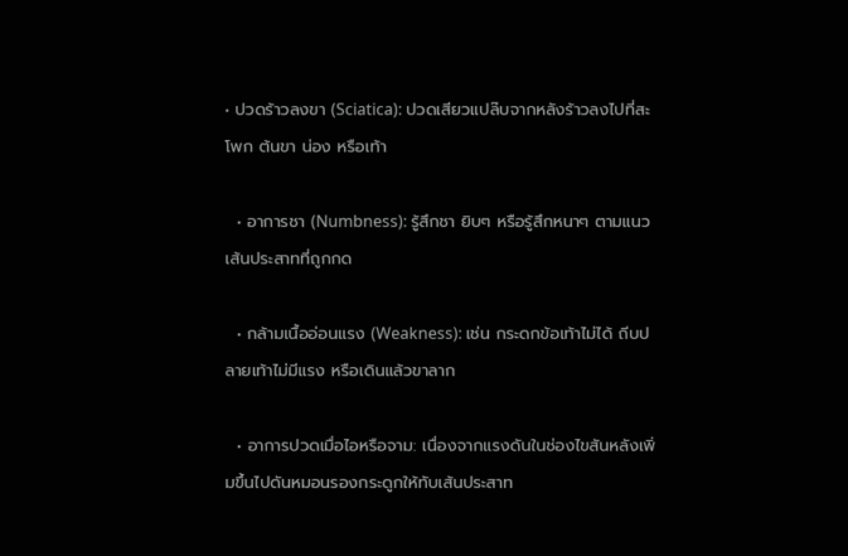• ปวดร้าวลงขา (Sciatica): ปวดเสียวแปล๊บจากหลังร้าวลงไปที่สะโพก ต้นขา น่อง หรือเท้า

  • อาการชา (Numbness): รู้สึกชา ยิบๆ หรือรู้สึกหนาๆ ตามแนวเส้นประสาทที่ถูกกด

  • กล้ามเนื้ออ่อนแรง (Weakness): เช่น กระดกข้อเท้าไม่ได้ ถีบปลายเท้าไม่มีแรง หรือเดินแล้วขาลาก

  • อาการปวดเมื่อไอหรือจาม: เนื่องจากแรงดันในช่องไขสันหลังเพิ่มขึ้นไปดันหมอนรองกระดูกให้ทับเส้นประสาท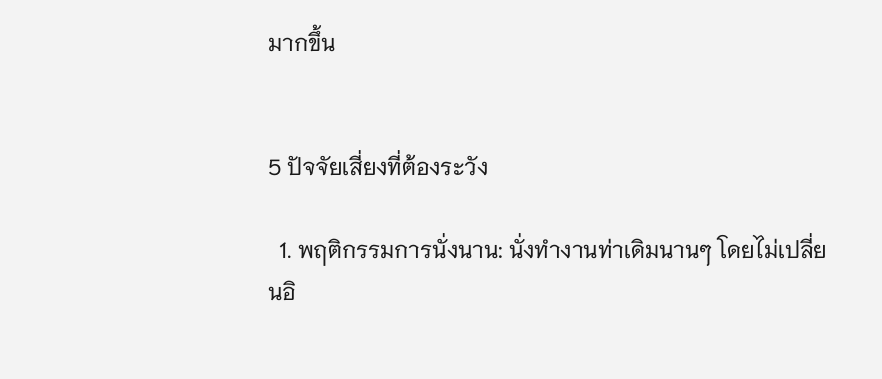มากขึ้น


5 ปัจจัยเสี่ยงที่ต้องระวัง

  1. พฤติกรรมการนั่งนาน: นั่งทำงานท่าเดิมนานๆ โดยไม่เปลี่ยนอิ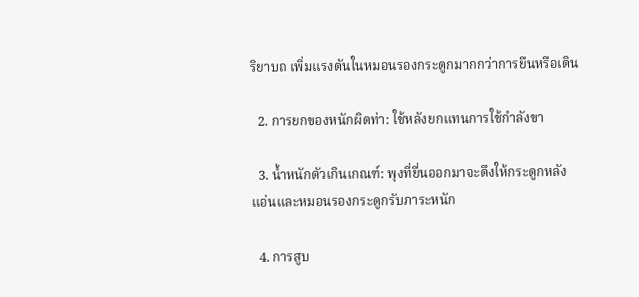ริยาบถ เพิ่มแรงดันในหมอนรองกระดูกมากกว่าการยืนหรือเดิน

  2. การยกของหนักผิดท่า: ใช้หลังยกแทนการใช้กำลังขา

  3. น้ำหนักตัวเกินเกณฑ์: พุงที่ยื่นออกมาจะดึงให้กระดูกหลังแอ่นและหมอนรองกระดูกรับภาระหนัก

  4. การสูบ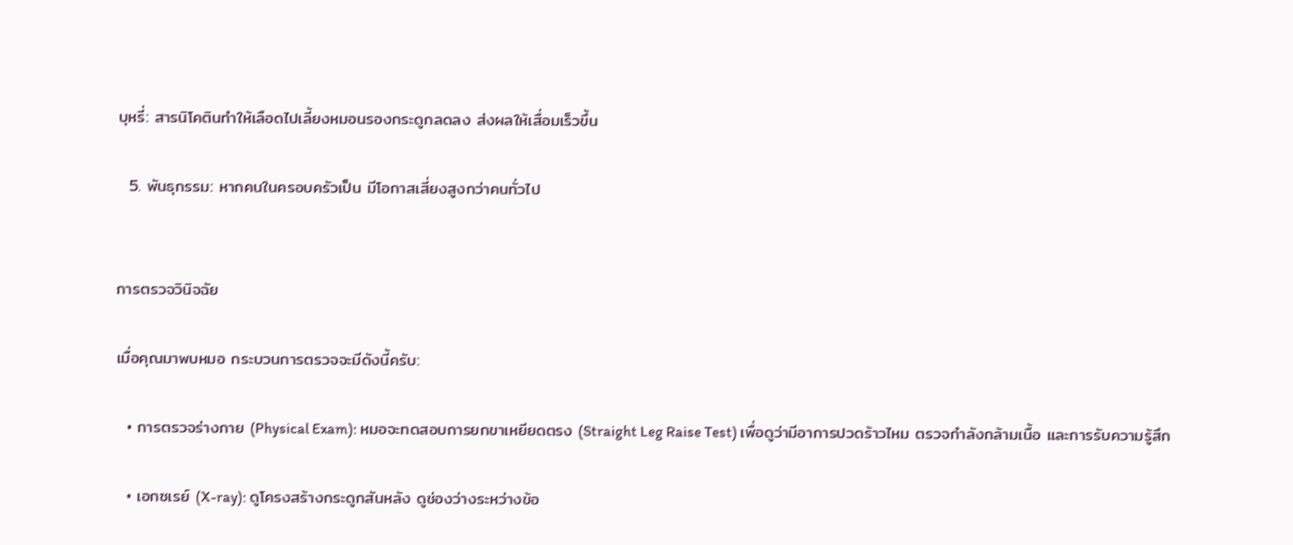บุหรี่: สารนิโคตินทำให้เลือดไปเลี้ยงหมอนรองกระดูกลดลง ส่งผลให้เสื่อมเร็วขึ้น

  5. พันธุกรรม: หากคนในครอบครัวเป็น มีโอกาสเสี่ยงสูงกว่าคนทั่วไป


การตรวจวินิจฉัย

เมื่อคุณมาพบหมอ กระบวนการตรวจจะมีดังนี้ครับ:

  • การตรวจร่างกาย (Physical Exam): หมอจะทดสอบการยกขาเหยียดตรง (Straight Leg Raise Test) เพื่อดูว่ามีอาการปวดร้าวไหม ตรวจกำลังกล้ามเนื้อ และการรับความรู้สึก

  • เอกซเรย์ (X-ray): ดูโครงสร้างกระดูกสันหลัง ดูช่องว่างระหว่างข้อ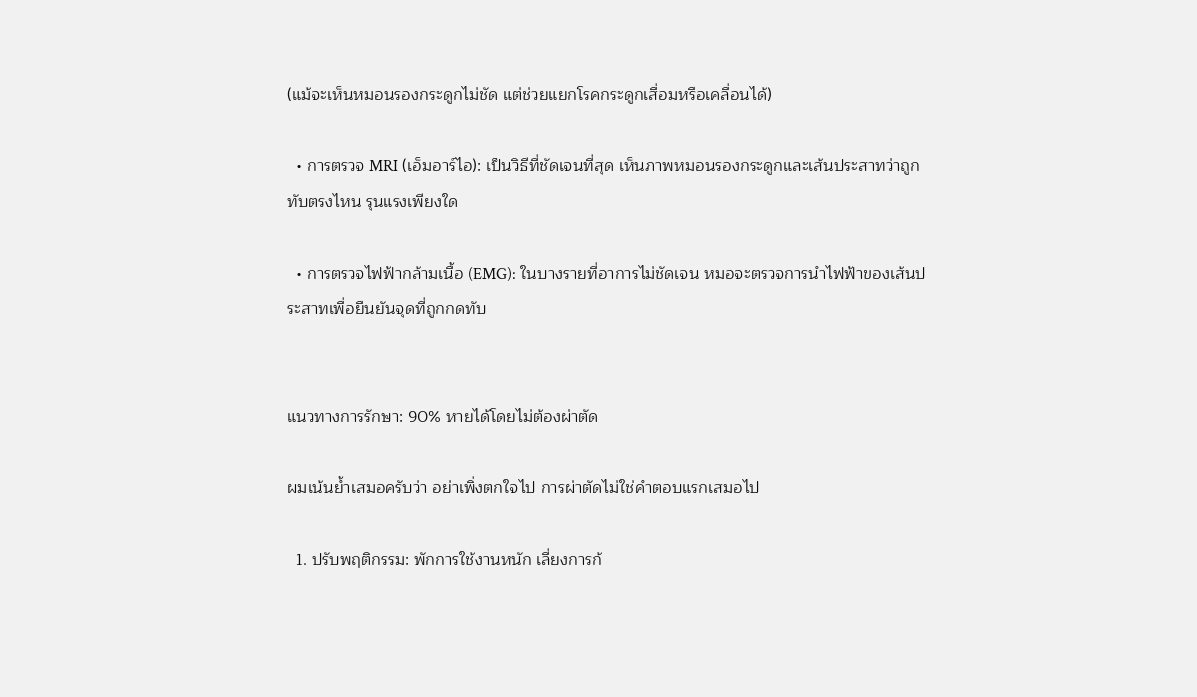(แม้จะเห็นหมอนรองกระดูกไม่ชัด แต่ช่วยแยกโรคกระดูกเสื่อมหรือเคลื่อนได้)

  • การตรวจ MRI (เอ็มอาร์ไอ): เป็นวิธีที่ชัดเจนที่สุด เห็นภาพหมอนรองกระดูกและเส้นประสาทว่าถูกทับตรงไหน รุนแรงเพียงใด

  • การตรวจไฟฟ้ากล้ามเนื้อ (EMG): ในบางรายที่อาการไม่ชัดเจน หมอจะตรวจการนำไฟฟ้าของเส้นประสาทเพื่อยืนยันจุดที่ถูกกดทับ


แนวทางการรักษา: 90% หายได้โดยไม่ต้องผ่าตัด

ผมเน้นย้ำเสมอครับว่า อย่าเพิ่งตกใจไป การผ่าตัดไม่ใช่คำตอบแรกเสมอไป

  1. ปรับพฤติกรรม: พักการใช้งานหนัก เลี่ยงการก้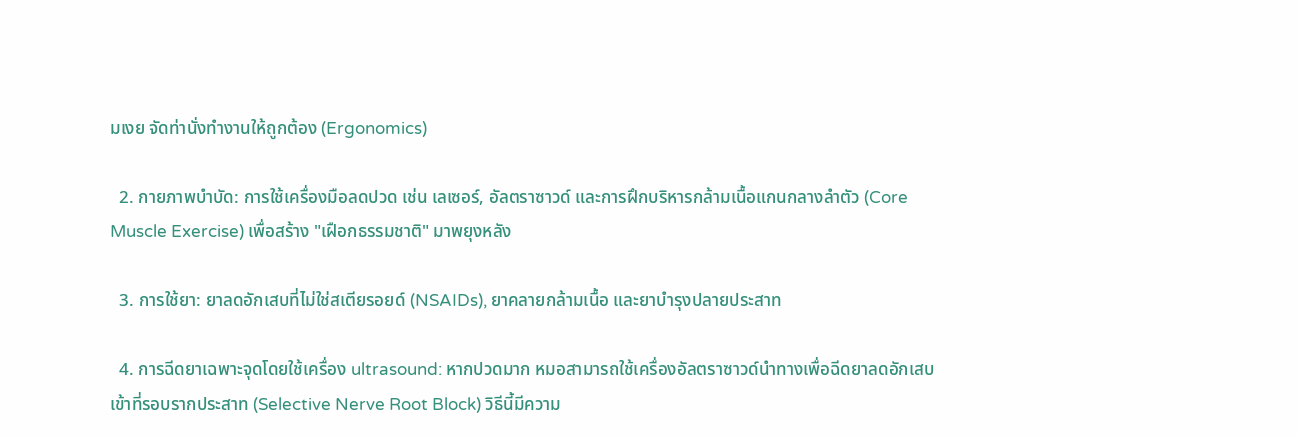มเงย จัดท่านั่งทำงานให้ถูกต้อง (Ergonomics)

  2. กายภาพบำบัด: การใช้เครื่องมือลดปวด เช่น เลเซอร์, อัลตราซาวด์ และการฝึกบริหารกล้ามเนื้อแกนกลางลำตัว (Core Muscle Exercise) เพื่อสร้าง "เฝือกธรรมชาติ" มาพยุงหลัง

  3. การใช้ยา: ยาลดอักเสบที่ไม่ใช่สเตียรอยด์ (NSAIDs), ยาคลายกล้ามเนื้อ และยาบำรุงปลายประสาท

  4. การฉีดยาเฉพาะจุดโดยใช้เครื่อง ultrasound: หากปวดมาก หมอสามารถใช้เครื่องอัลตราซาวด์นำทางเพื่อฉีดยาลดอักเสบเข้าที่รอบรากประสาท (Selective Nerve Root Block) วิธีนี้มีความ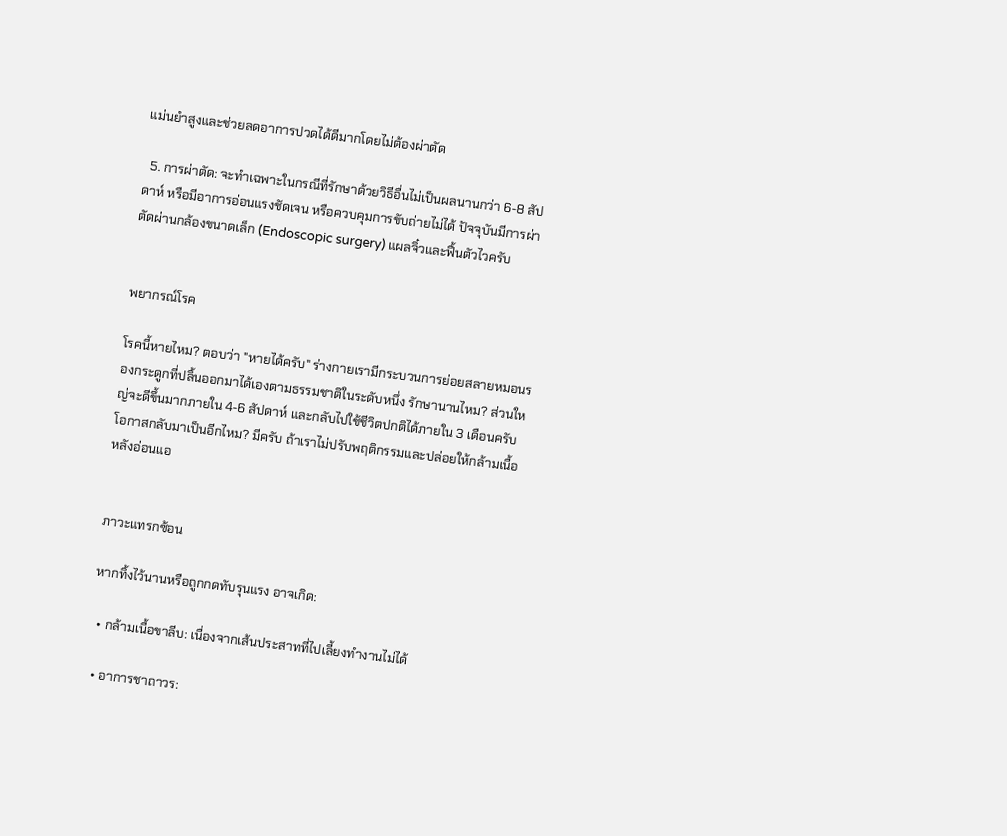แม่นยำสูงและช่วยลดอาการปวดได้ดีมากโดยไม่ต้องผ่าตัด

  5. การผ่าตัด: จะทำเฉพาะในกรณีที่รักษาด้วยวิธีอื่นไม่เป็นผลนานกว่า 6-8 สัปดาห์ หรือมีอาการอ่อนแรงชัดเจน หรือควบคุมการขับถ่ายไม่ได้ ปัจจุบันมีการผ่าตัดผ่านกล้องขนาดเล็ก (Endoscopic surgery) แผลจิ๋วและฟื้นตัวไวครับ


พยากรณ์โรค

โรคนี้หายไหม? ตอบว่า "หายได้ครับ" ร่างกายเรามีกระบวนการย่อยสลายหมอนรองกระดูกที่ปลิ้นออกมาได้เองตามธรรมชาติในระดับหนึ่ง รักษานานไหม? ส่วนใหญ่จะดีขึ้นมากภายใน 4-6 สัปดาห์ และกลับไปใช้ชีวิตปกติได้ภายใน 3 เดือนครับ โอกาสกลับมาเป็นอีกไหม? มีครับ ถ้าเราไม่ปรับพฤติกรรมและปล่อยให้กล้ามเนื้อหลังอ่อนแอ


ภาวะแทรกซ้อน

หากทิ้งไว้นานหรือถูกกดทับรุนแรง อาจเกิด:

  • กล้ามเนื้อขาลีบ: เนื่องจากเส้นประสาทที่ไปเลี้ยงทำงานไม่ได้

  • อาการชาถาวร: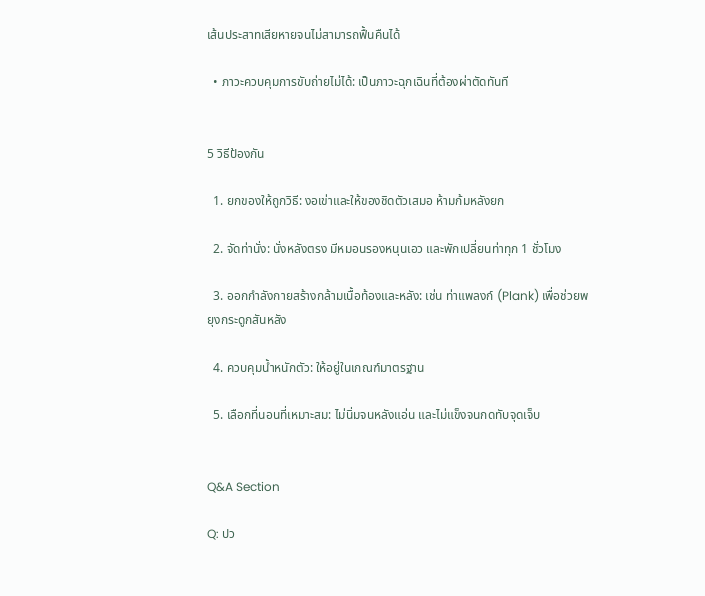เส้นประสาทเสียหายจนไม่สามารถฟื้นคืนได้

  • ภาวะควบคุมการขับถ่ายไม่ได้: เป็นภาวะฉุกเฉินที่ต้องผ่าตัดทันที


5 วิธีป้องกัน

  1. ยกของให้ถูกวิธี: งอเข่าและให้ของชิดตัวเสมอ ห้ามก้มหลังยก

  2. จัดท่านั่ง: นั่งหลังตรง มีหมอนรองหนุนเอว และพักเปลี่ยนท่าทุก 1 ชั่วโมง

  3. ออกกำลังกายสร้างกล้ามเนื้อท้องและหลัง: เช่น ท่าแพลงก์ (Plank) เพื่อช่วยพยุงกระดูกสันหลัง

  4. ควบคุมน้ำหนักตัว: ให้อยู่ในเกณฑ์มาตรฐาน

  5. เลือกที่นอนที่เหมาะสม: ไม่นิ่มจนหลังแอ่น และไม่แข็งจนกดทับจุดเจ็บ


Q&A Section

Q: ปว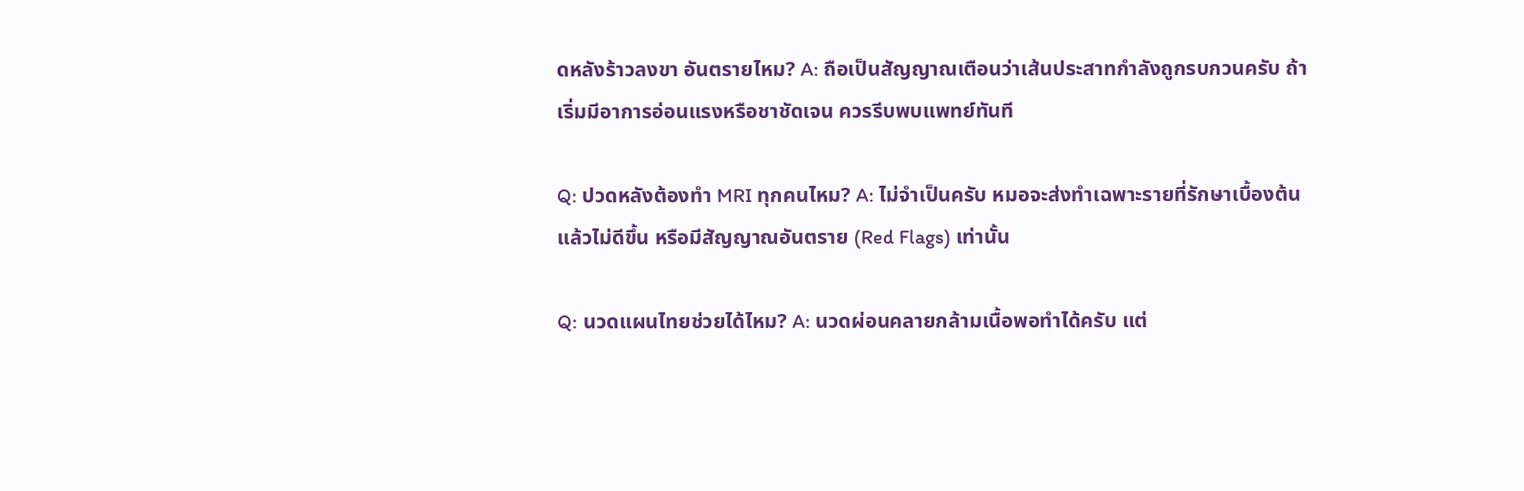ดหลังร้าวลงขา อันตรายไหม? A: ถือเป็นสัญญาณเตือนว่าเส้นประสาทกำลังถูกรบกวนครับ ถ้าเริ่มมีอาการอ่อนแรงหรือชาชัดเจน ควรรีบพบแพทย์ทันที

Q: ปวดหลังต้องทำ MRI ทุกคนไหม? A: ไม่จำเป็นครับ หมอจะส่งทำเฉพาะรายที่รักษาเบื้องต้นแล้วไม่ดีขึ้น หรือมีสัญญาณอันตราย (Red Flags) เท่านั้น

Q: นวดแผนไทยช่วยได้ไหม? A: นวดผ่อนคลายกล้ามเนื้อพอทำได้ครับ แต่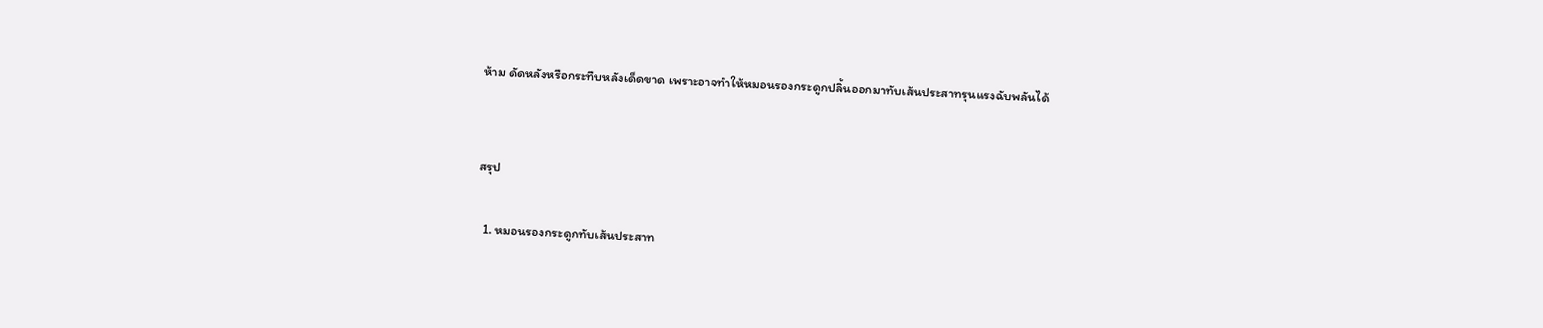ห้าม ดัดหลังหรือกระทืบหลังเด็ดขาด เพราะอาจทำให้หมอนรองกระดูกปลิ้นออกมาทับเส้นประสาทรุนแรงฉับพลันได้


สรุป

  1. หมอนรองกระดูกทับเส้นประสาท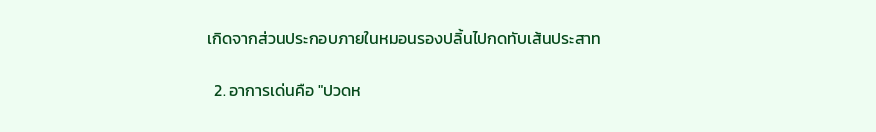เกิดจากส่วนประกอบภายในหมอนรองปลิ้นไปกดทับเส้นประสาท

  2. อาการเด่นคือ "ปวดห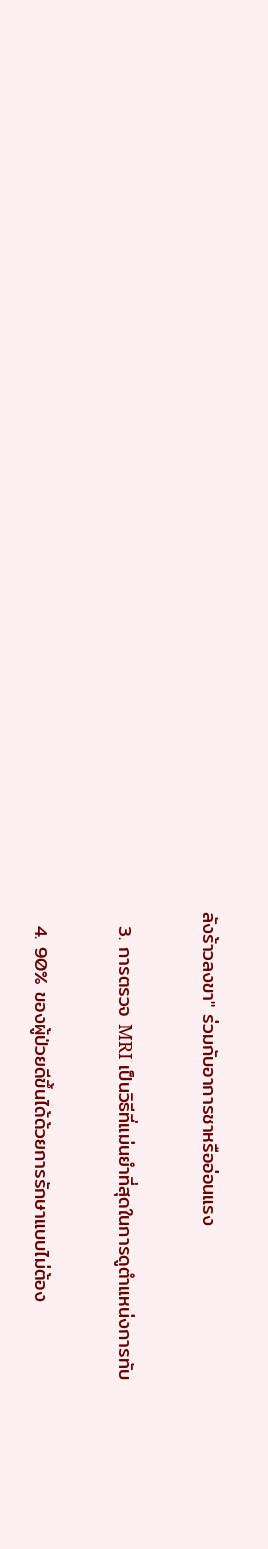ลังร้าวลงขา" ร่วมกับอาการชาหรืออ่อนแรง

  3. การตรวจ MRI เป็นวิธีที่แม่นยำที่สุดในการดูตำแหน่งการทับ

  4. 90% ของผู้ป่วยดีขึ้นได้ด้วยการรักษาแบบไม่ต้อง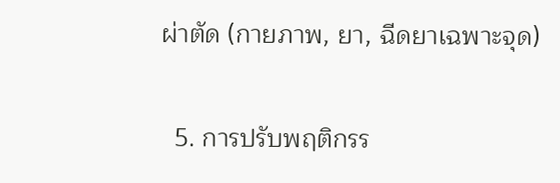ผ่าตัด (กายภาพ, ยา, ฉีดยาเฉพาะจุด)

  5. การปรับพฤติกรร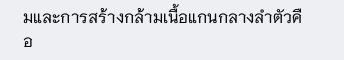มและการสร้างกล้ามเนื้อแกนกลางลำตัวคือ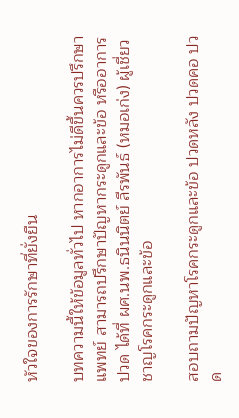หัวใจของการรักษาที่ยั่งยืน

บทความนี้ให้ข้อมูลทั่วไป หากอาการไม่ดีขึ้นควรปรึกษาแพทย์ สามารถปรึกษาปัญหากระดูกและข้อ หรืออาการปวด ได้ที่ ผศ.นพ.ธนินนิตย์ ลีรพันธ์ (หมอเก่ง) ผู้เชี่ยวชาญโรคกระดูกและข้อ

สอบถามปัญหาโรคกระดูกและข้อ ปวดหลัง ปวดคอ ปวด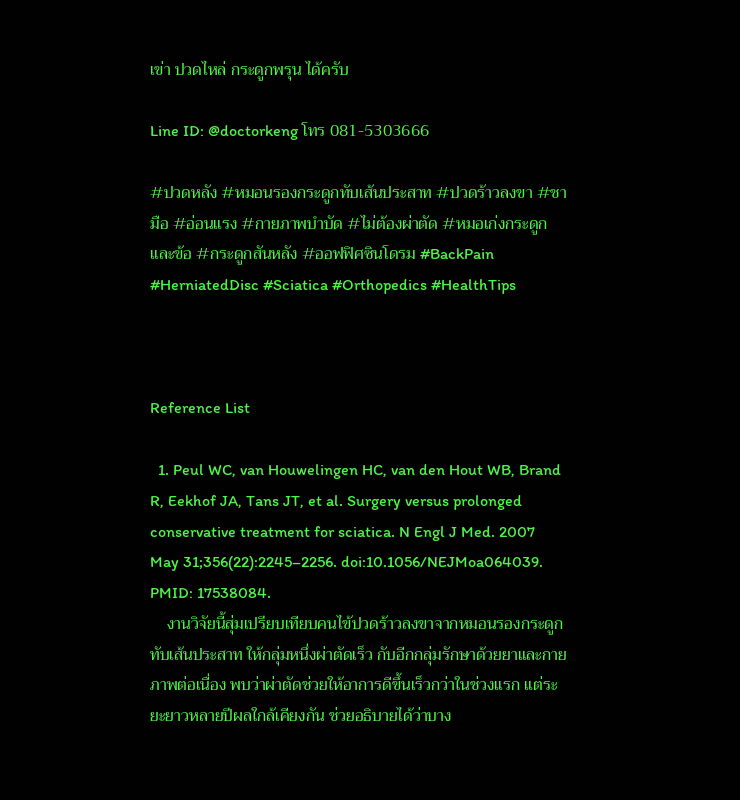เข่า ปวดไหล่ กระดูกพรุน ได้ครับ

Line ID: @doctorkeng โทร 081-5303666

#ปวดหลัง #หมอนรองกระดูกทับเส้นประสาท #ปวดร้าวลงขา #ชามือ #อ่อนแรง #กายภาพบำบัด #ไม่ต้องผ่าตัด #หมอเก่งกระดูกและข้อ #กระดูกสันหลัง #ออฟฟิศซินโดรม #BackPain #HerniatedDisc #Sciatica #Orthopedics #HealthTips



Reference List

  1. Peul WC, van Houwelingen HC, van den Hout WB, Brand R, Eekhof JA, Tans JT, et al. Surgery versus prolonged conservative treatment for sciatica. N Engl J Med. 2007 May 31;356(22):2245–2256. doi:10.1056/NEJMoa064039. PMID: 17538084.
    งานวิจัยนี้สุ่มเปรียบเทียบคนไข้ปวดร้าวลงขาจากหมอนรองกระดูกทับเส้นประสาท ให้กลุ่มหนึ่งผ่าตัดเร็ว กับอีกกลุ่มรักษาด้วยยาและกายภาพต่อเนื่อง พบว่าผ่าตัดช่วยให้อาการดีขึ้นเร็วกว่าในช่วงแรก แต่ระยะยาวหลายปีผลใกล้เคียงกัน ช่วยอธิบายได้ว่าบาง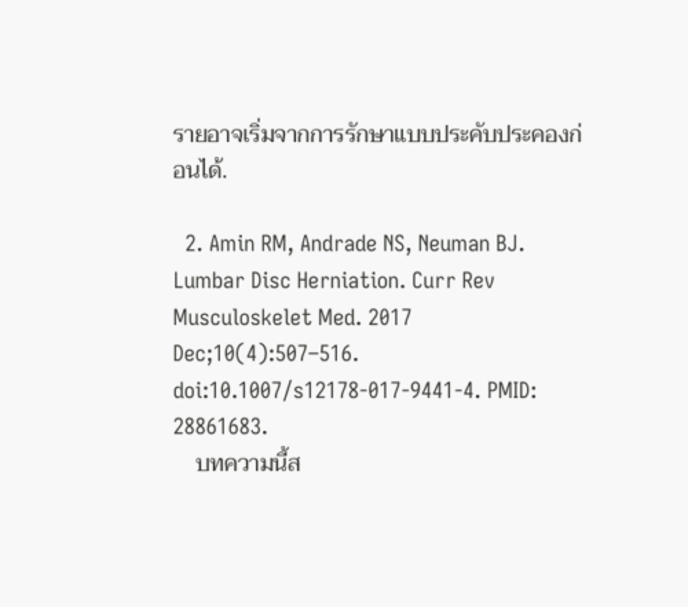รายอาจเริ่มจากการรักษาแบบประคับประคองก่อนได้.

  2. Amin RM, Andrade NS, Neuman BJ. Lumbar Disc Herniation. Curr Rev Musculoskelet Med. 2017 Dec;10(4):507–516. doi:10.1007/s12178-017-9441-4. PMID: 28861683.
    บทความนี้ส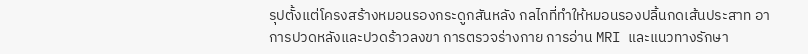รุปตั้งแต่โครงสร้างหมอนรองกระดูกสันหลัง กลไกที่ทำให้หมอนรองปลิ้นกดเส้นประสาท อาการปวดหลังและปวดร้าวลงขา การตรวจร่างกาย การอ่าน MRI และแนวทางรักษา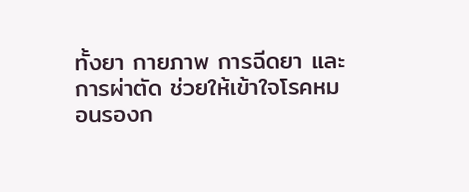ทั้งยา กายภาพ การฉีดยา และการผ่าตัด ช่วยให้เข้าใจโรคหมอนรองก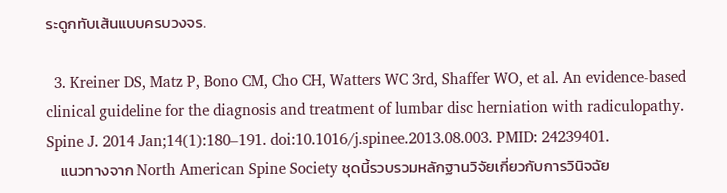ระดูกทับเส้นแบบครบวงจร.

  3. Kreiner DS, Matz P, Bono CM, Cho CH, Watters WC 3rd, Shaffer WO, et al. An evidence-based clinical guideline for the diagnosis and treatment of lumbar disc herniation with radiculopathy. Spine J. 2014 Jan;14(1):180–191. doi:10.1016/j.spinee.2013.08.003. PMID: 24239401.
    แนวทางจาก North American Spine Society ชุดนี้รวบรวมหลักฐานวิจัยเกี่ยวกับการวินิจฉัย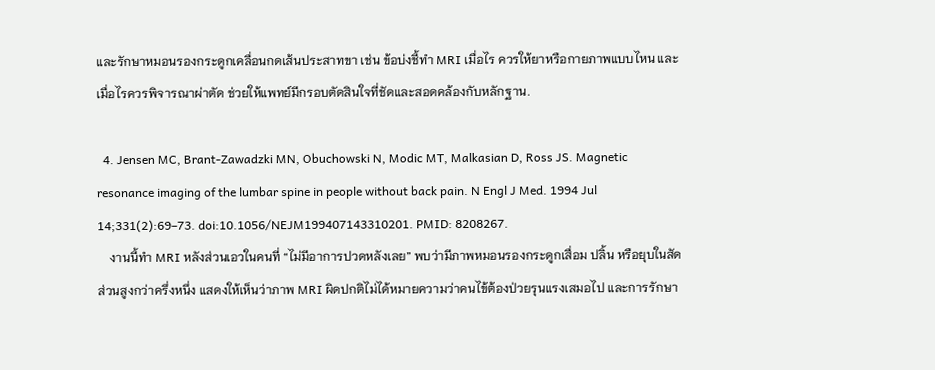และรักษาหมอนรองกระดูกเคลื่อนกดเส้นประสาทขา เช่น ข้อบ่งชี้ทำ MRI เมื่อไร ควรให้ยาหรือกายภาพแบบไหน และเมื่อไรควรพิจารณาผ่าตัด ช่วยให้แพทย์มีกรอบตัดสินใจที่ชัดและสอดคล้องกับหลักฐาน.

  4. Jensen MC, Brant-Zawadzki MN, Obuchowski N, Modic MT, Malkasian D, Ross JS. Magnetic resonance imaging of the lumbar spine in people without back pain. N Engl J Med. 1994 Jul 14;331(2):69–73. doi:10.1056/NEJM199407143310201. PMID: 8208267.
    งานนี้ทำ MRI หลังส่วนเอวในคนที่ “ไม่มีอาการปวดหลังเลย” พบว่ามีภาพหมอนรองกระดูกเสื่อม ปลิ้น หรือยุบในสัดส่วนสูงกว่าครึ่งหนึ่ง แสดงให้เห็นว่าภาพ MRI ผิดปกติไม่ได้หมายความว่าคนไข้ต้องป่วยรุนแรงเสมอไป และการรักษา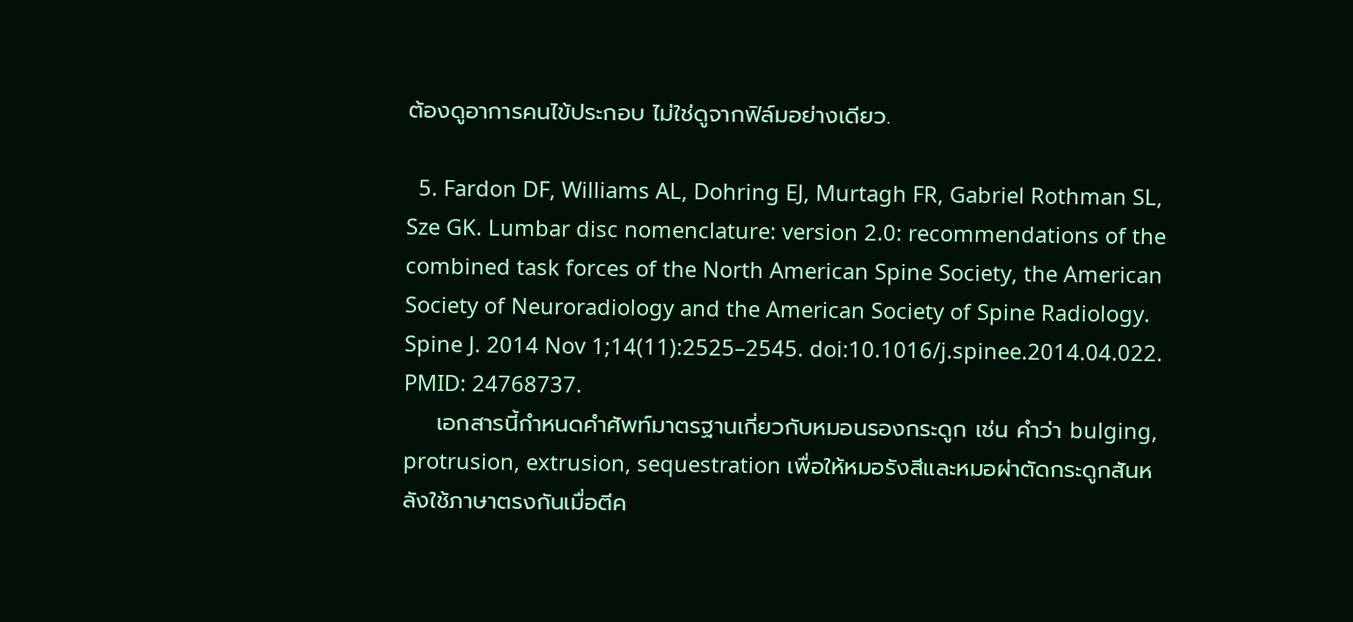ต้องดูอาการคนไข้ประกอบ ไม่ใช่ดูจากฟิล์มอย่างเดียว.

  5. Fardon DF, Williams AL, Dohring EJ, Murtagh FR, Gabriel Rothman SL, Sze GK. Lumbar disc nomenclature: version 2.0: recommendations of the combined task forces of the North American Spine Society, the American Society of Neuroradiology and the American Society of Spine Radiology. Spine J. 2014 Nov 1;14(11):2525–2545. doi:10.1016/j.spinee.2014.04.022. PMID: 24768737.
    เอกสารนี้กำหนดคำศัพท์มาตรฐานเกี่ยวกับหมอนรองกระดูก เช่น คำว่า bulging, protrusion, extrusion, sequestration เพื่อให้หมอรังสีและหมอผ่าตัดกระดูกสันหลังใช้ภาษาตรงกันเมื่อตีค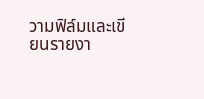วามฟิล์มและเขียนรายงา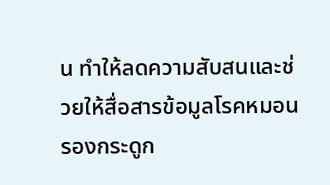น ทำให้ลดความสับสนและช่วยให้สื่อสารข้อมูลโรคหมอนรองกระดูก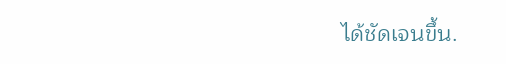ได้ชัดเจนขึ้น.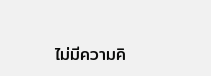ไม่มีความคิ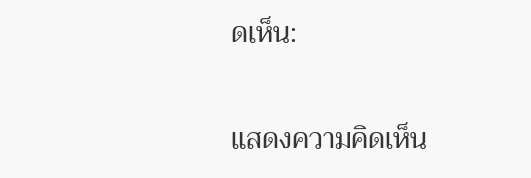ดเห็น:

แสดงความคิดเห็น